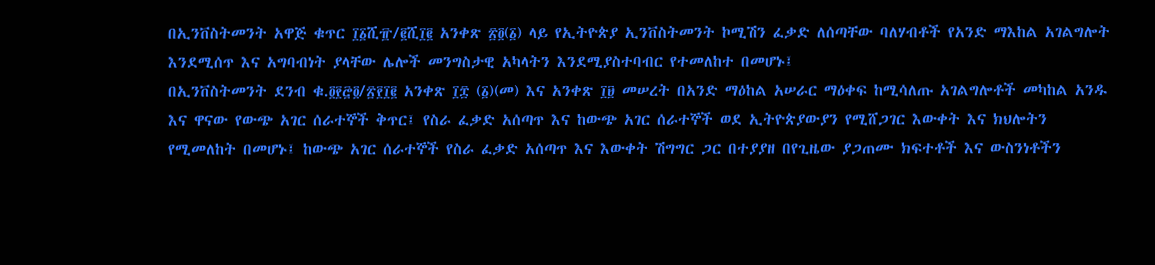በኢንቨስትመንት አዋጅ ቁጥር ፲፩ሺ፹/፪ሺ፲፪ አንቀጽ ፳፬(፩) ላይ የኢትዮጵያ ኢንቨስትመንት ኮሚሽን ፈቃድ ለሰጣቸው ባለሃብቶች የአንድ ማእከል አገልግሎት እንደሚሰጥ እና አግባብነት ያላቸው ሌሎች መንግስታዊ አካላትን እንደሚያስተባብር የተመለከተ በመሆኑ፤
በኢንቨስትመንት ደንብ ቁ.፬፻፸፬/፳፻፲፪ አንቀጽ ፲፰ (፩)(መ) እና አንቀጽ ፲፱ መሠረት በአንድ ማዕከል አሠራር ማዕቀፍ ከሚሳለጡ አገልግሎቶች መካከል አንዱ እና ዋናው የውጭ አገር ሰራተኞች ቅጥር፤ የስራ ፈቃድ አሰጣጥ እና ከውጭ አገር ሰራተኞች ወደ ኢትዮጵያውያን የሚሸጋገር እውቀት እና ክህሎትን የሚመለከት በመሆኑ፤ ከውጭ አገር ሰራተኞች የስራ ፈቃድ አሰጣጥ እና እውቀት ሽግግር ጋር በተያያዘ በየጊዜው ያጋጠሙ ክፍተቶች እና ውስንነቶችን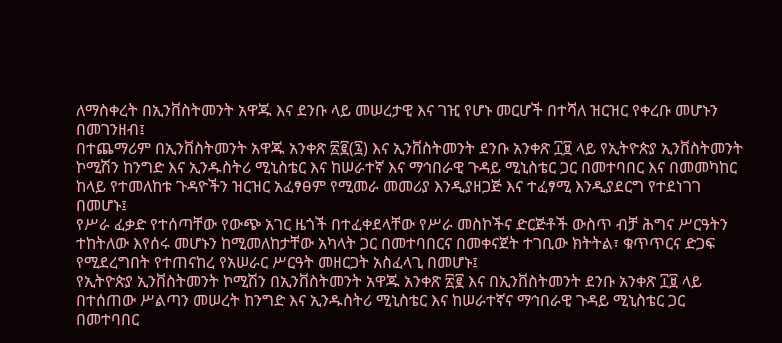ለማስቀረት በኢንቨስትመንት አዋጁ እና ደንቡ ላይ መሠረታዊ እና ገዢ የሆኑ መርሆች በተሻለ ዝርዝር የቀረቡ መሆኑን በመገንዘብ፤
በተጨማሪም በኢንቨስትመንት አዋጁ አንቀጽ ፳፪(፯) እና ኢንቨስትመንት ደንቡ አንቀጽ ፲፱ ላይ የኢትዮጵያ ኢንቨስትመንት ኮሚሽን ከንግድ እና ኢንዱስትሪ ሚኒስቴር እና ከሠራተኛ እና ማኅበራዊ ጉዳይ ሚኒስቴር ጋር በመተባበር እና በመመካከር ከላይ የተመለከቱ ጉዳዮችን ዝርዝር አፈፃፀም የሚመራ መመሪያ እንዲያዘጋጅ እና ተፈፃሚ እንዲያደርግ የተደነገገ በመሆኑ፤
የሥራ ፈቃድ የተሰጣቸው የውጭ አገር ዜጎች በተፈቀደላቸው የሥራ መስኮችና ድርጅቶች ውስጥ ብቻ ሕግና ሥርዓትን ተከትለው እየሰሩ መሆኑን ከሚመለከታቸው አካላት ጋር በመተባበርና በመቀናጀት ተገቢው ክትትል፣ ቁጥጥርና ድጋፍ የሚደረግበት የተጠናከረ የአሠራር ሥርዓት መዘርጋት አስፈላጊ በመሆኑ፤
የኢትዮጵያ ኢንቨስትመንት ኮሚሽን በኢንቨስትመንት አዋጁ አንቀጽ ፳፪ እና በኢንቨስትመንት ደንቡ አንቀጽ ፲፱ ላይ በተሰጠው ሥልጣን መሠረት ከንግድ እና ኢንዱስትሪ ሚኒስቴር እና ከሠራተኛና ማኅበራዊ ጉዳይ ሚኒስቴር ጋር በመተባበር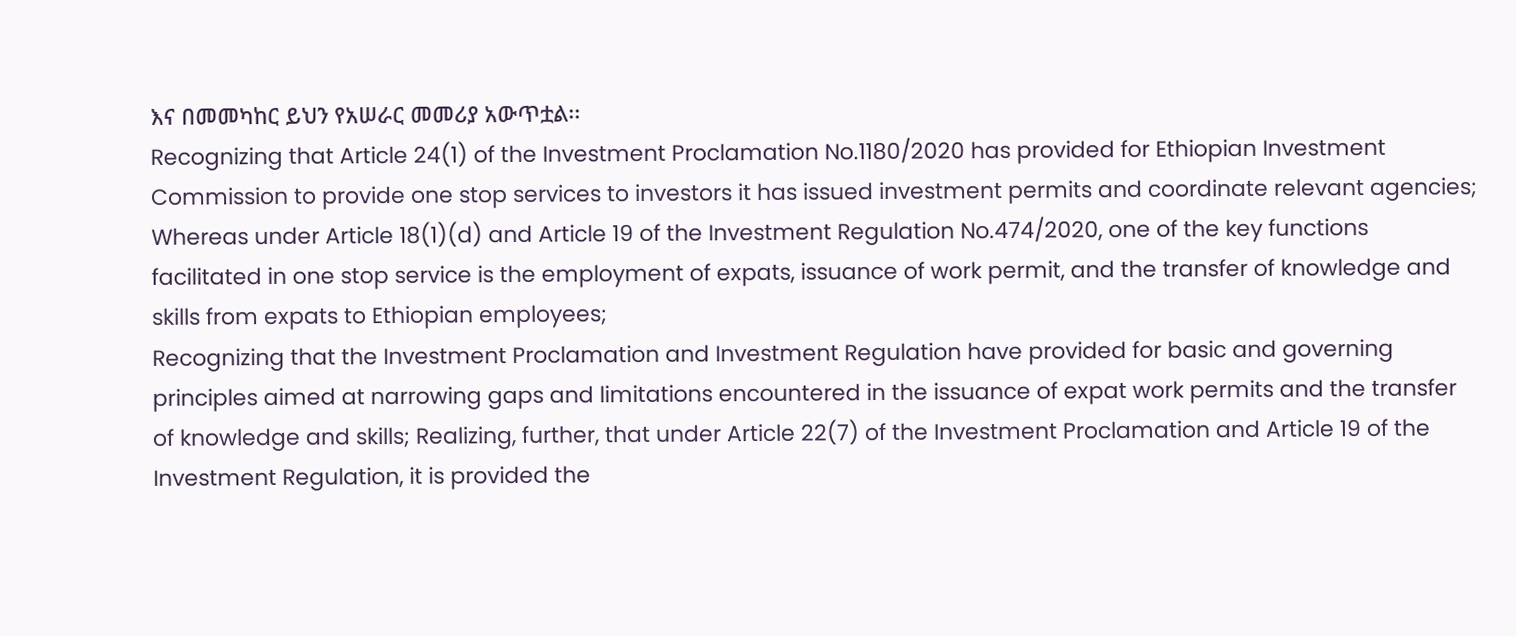እና በመመካከር ይህን የአሠራር መመሪያ አውጥቷል፡፡
Recognizing that Article 24(1) of the Investment Proclamation No.1180/2020 has provided for Ethiopian Investment Commission to provide one stop services to investors it has issued investment permits and coordinate relevant agencies;
Whereas under Article 18(1)(d) and Article 19 of the Investment Regulation No.474/2020, one of the key functions facilitated in one stop service is the employment of expats, issuance of work permit, and the transfer of knowledge and skills from expats to Ethiopian employees;
Recognizing that the Investment Proclamation and Investment Regulation have provided for basic and governing principles aimed at narrowing gaps and limitations encountered in the issuance of expat work permits and the transfer of knowledge and skills; Realizing, further, that under Article 22(7) of the Investment Proclamation and Article 19 of the Investment Regulation, it is provided the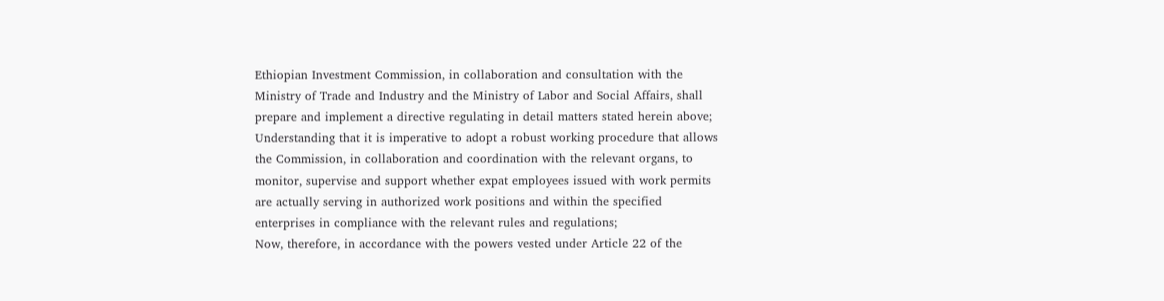Ethiopian Investment Commission, in collaboration and consultation with the Ministry of Trade and Industry and the Ministry of Labor and Social Affairs, shall prepare and implement a directive regulating in detail matters stated herein above;
Understanding that it is imperative to adopt a robust working procedure that allows the Commission, in collaboration and coordination with the relevant organs, to monitor, supervise and support whether expat employees issued with work permits are actually serving in authorized work positions and within the specified enterprises in compliance with the relevant rules and regulations;
Now, therefore, in accordance with the powers vested under Article 22 of the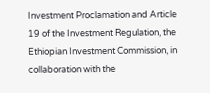Investment Proclamation and Article 19 of the Investment Regulation, the Ethiopian Investment Commission, in collaboration with the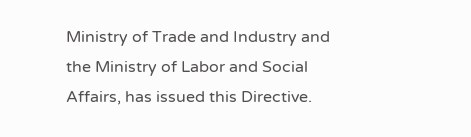Ministry of Trade and Industry and the Ministry of Labor and Social Affairs, has issued this Directive.